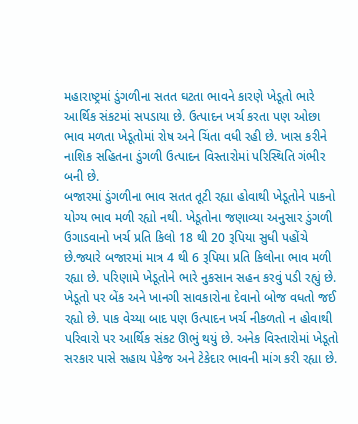મહારાષ્ટ્રમાં ડુંગળીના સતત ઘટતા ભાવને કારણે ખેડૂતો ભારે આર્થિક સંકટમાં સપડાયા છે. ઉત્પાદન ખર્ચ કરતા પણ ઓછા ભાવ મળતા ખેડૂતોમાં રોષ અને ચિંતા વધી રહી છે. ખાસ કરીને નાશિક સહિતના ડુંગળી ઉત્પાદન વિસ્તારોમાં પરિસ્થિતિ ગંભીર બની છે.
બજારમાં ડુંગળીના ભાવ સતત તૂટી રહ્યા હોવાથી ખેડૂતોને પાકનો યોગ્ય ભાવ મળી રહ્યો નથી. ખેડૂતોના જણાવ્યા અનુસાર ડુંગળી ઉગાડવાનો ખર્ચ પ્રતિ કિલો 18 થી 20 રૂપિયા સુધી પહોંચે છે.જ્યારે બજારમાં માત્ર 4 થી 6 રૂપિયા પ્રતિ કિલોના ભાવ મળી રહ્યા છે. પરિણામે ખેડૂતોને ભારે નુકસાન સહન કરવું પડી રહ્યું છે.
ખેડૂતો પર બેંક અને ખાનગી સાવકારોના દેવાનો બોજ વધતો જઈ રહ્યો છે. પાક વેચ્યા બાદ પણ ઉત્પાદન ખર્ચ નીકળતો ન હોવાથી પરિવારો પર આર્થિક સંકટ ઊભું થયું છે. અનેક વિસ્તારોમાં ખેડૂતો સરકાર પાસે સહાય પેકેજ અને ટેકેદાર ભાવની માંગ કરી રહ્યા છે.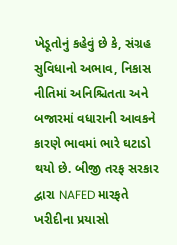ખેડૂતોનું કહેવું છે કે, સંગ્રહ સુવિધાનો અભાવ, નિકાસ નીતિમાં અનિશ્ચિતતા અને બજારમાં વધારાની આવકને કારણે ભાવમાં ભારે ઘટાડો થયો છે. બીજી તરફ સરકાર દ્વારા NAFED મારફતે ખરીદીના પ્રયાસો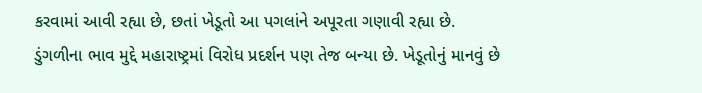કરવામાં આવી રહ્યા છે, છતાં ખેડૂતો આ પગલાંને અપૂરતા ગણાવી રહ્યા છે.
ડુંગળીના ભાવ મુદ્દે મહારાષ્ટ્રમાં વિરોધ પ્રદર્શન પણ તેજ બન્યા છે. ખેડૂતોનું માનવું છે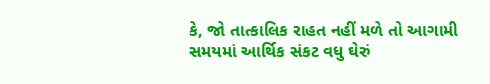કે, જો તાત્કાલિક રાહત નહીં મળે તો આગામી સમયમાં આર્થિક સંકટ વધુ ઘેરું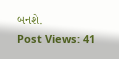બનશે.
Post Views: 41